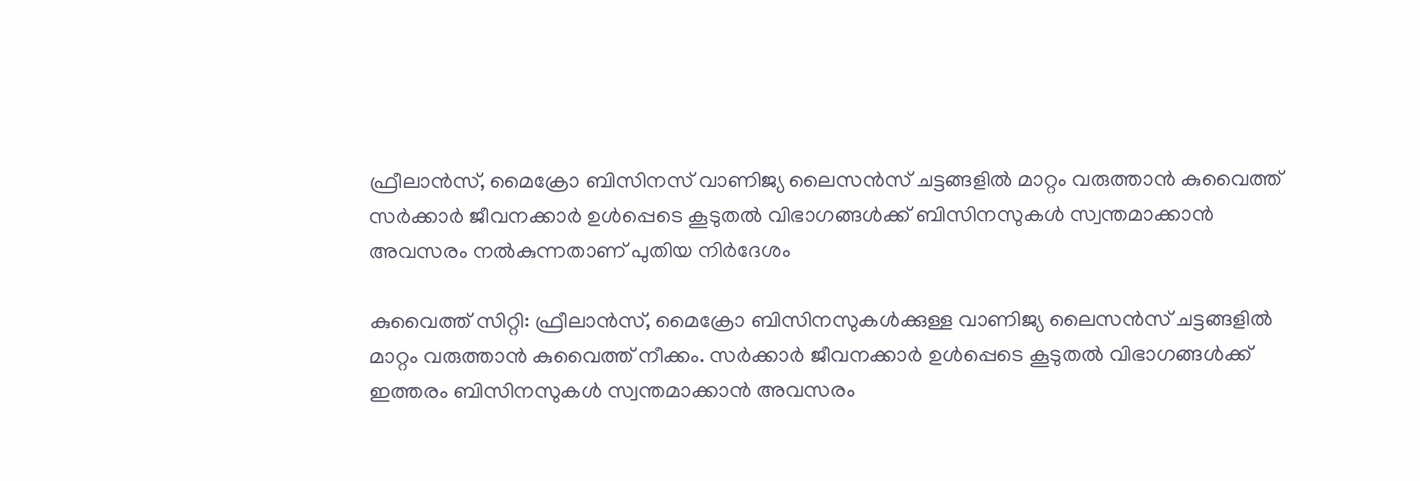ഫ്രീലാൻസ്, മൈക്രോ ബിസിനസ് വാണിജ്യ ലൈസൻസ് ചട്ടങ്ങളിൽ മാറ്റം വരുത്താൻ കുവൈത്ത്
സർക്കാർ ജീവനക്കാർ ഉൾപ്പെടെ കൂടുതൽ വിഭാഗങ്ങൾക്ക് ബിസിനസുകൾ സ്വന്തമാക്കാൻ അവസരം നൽകുന്നതാണ് പുതിയ നിർദേശം

കുവൈത്ത് സിറ്റി: ഫ്രീലാൻസ്, മൈക്രോ ബിസിനസുകൾക്കുള്ള വാണിജ്യ ലൈസൻസ് ചട്ടങ്ങളിൽ മാറ്റം വരുത്താൻ കുവൈത്ത് നീക്കം. സർക്കാർ ജീവനക്കാർ ഉൾപ്പെടെ കൂടുതൽ വിഭാഗങ്ങൾക്ക് ഇത്തരം ബിസിനസുകൾ സ്വന്തമാക്കാൻ അവസരം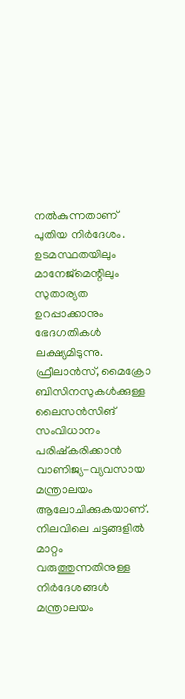നൽകുന്നതാണ് പുതിയ നിർദേശം. ഉടമസ്ഥതയിലും മാനേജ്മെന്റിലും സുതാര്യത ഉറപ്പാക്കാനും ഭേദഗതികൾ ലക്ഷ്യമിടുന്നു.
ഫ്രീലാൻസ്, മൈക്രോ ബിസിനസുകൾക്കുള്ള ലൈസൻസിങ് സംവിധാനം പരിഷ്കരിക്കാൻ വാണിജ്യ-വ്യവസായ മന്ത്രാലയം ആലോചിക്കുകയാണ്. നിലവിലെ ചട്ടങ്ങളിൽ മാറ്റം വരുത്തുന്നതിനുള്ള നിർദേശങ്ങൾ മന്ത്രാലയം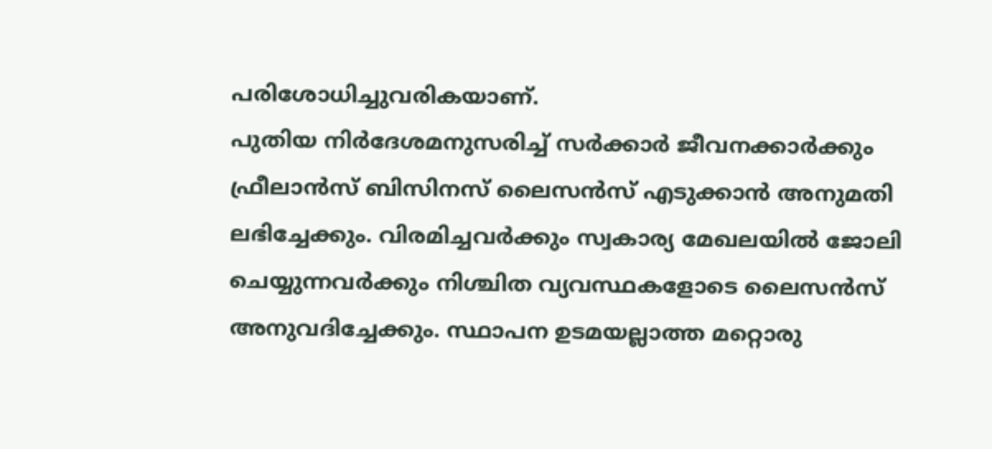പരിശോധിച്ചുവരികയാണ്.
പുതിയ നിർദേശമനുസരിച്ച് സർക്കാർ ജീവനക്കാർക്കും ഫ്രീലാൻസ് ബിസിനസ് ലൈസൻസ് എടുക്കാൻ അനുമതി ലഭിച്ചേക്കും. വിരമിച്ചവർക്കും സ്വകാര്യ മേഖലയിൽ ജോലി ചെയ്യുന്നവർക്കും നിശ്ചിത വ്യവസ്ഥകളോടെ ലൈസൻസ് അനുവദിച്ചേക്കും. സ്ഥാപന ഉടമയല്ലാത്ത മറ്റൊരു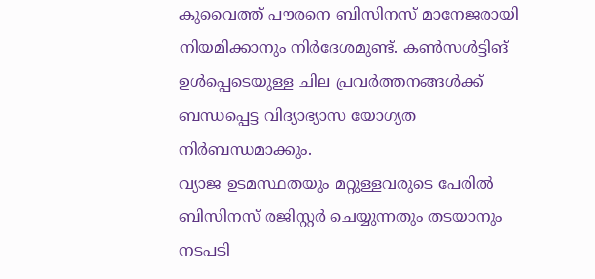കുവൈത്ത് പൗരനെ ബിസിനസ് മാനേജരായി നിയമിക്കാനും നിർദേശമുണ്ട്. കൺസൾട്ടിങ് ഉൾപ്പെടെയുള്ള ചില പ്രവർത്തനങ്ങൾക്ക് ബന്ധപ്പെട്ട വിദ്യാഭ്യാസ യോഗ്യത നിർബന്ധമാക്കും.
വ്യാജ ഉടമസ്ഥതയും മറ്റുള്ളവരുടെ പേരിൽ ബിസിനസ് രജിസ്റ്റർ ചെയ്യുന്നതും തടയാനും നടപടി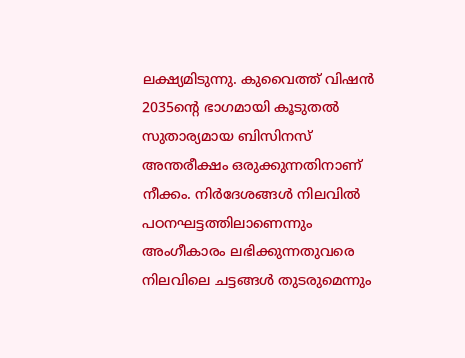ലക്ഷ്യമിടുന്നു. കുവൈത്ത് വിഷൻ 2035ന്റെ ഭാഗമായി കൂടുതൽ സുതാര്യമായ ബിസിനസ് അന്തരീക്ഷം ഒരുക്കുന്നതിനാണ് നീക്കം. നിർദേശങ്ങൾ നിലവിൽ പഠനഘട്ടത്തിലാണെന്നും അംഗീകാരം ലഭിക്കുന്നതുവരെ നിലവിലെ ചട്ടങ്ങൾ തുടരുമെന്നും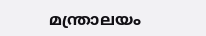മന്ത്രാലയം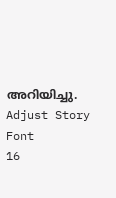അറിയിച്ചു.
Adjust Story Font
16